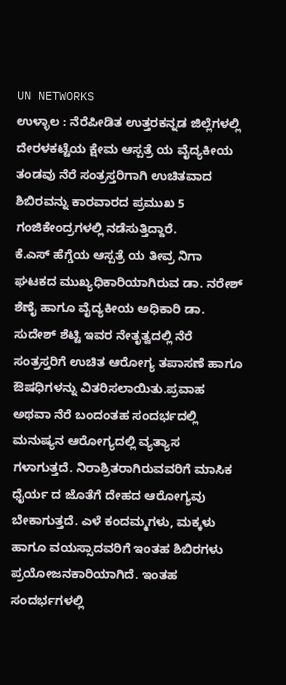UN NETWORKS
ಉಳ್ಳಾಲ : ನೆರೆಪೀಡಿತ ಉತ್ತರಕನ್ನಡ ಜಿಲ್ಲೆಗಳಲ್ಲಿ ದೇರಳಕಟ್ಟೆಯ ಕ್ಷೇಮ ಆಸ್ಪತ್ರೆ ಯ ವೈದ್ಯಕೀಯ ತಂಡವು ನೆರೆ ಸಂತ್ರಸ್ತರಿಗಾಗಿ ಉಚಿತವಾದ ಶಿಬಿರವನ್ನು ಕಾರವಾರದ ಪ್ರಮುಖ 5 ಗಂಜಿಕೇಂದ್ರಗಳಲ್ಲಿ ನಡೆಸುತ್ತಿದ್ದಾರೆ.
ಕೆ.ಎಸ್ ಹೆಗ್ಡೆಯ ಆಸ್ಪತ್ರೆ ಯ ತೀವ್ರ ನಿಗಾ ಘಟಕದ ಮುಖ್ಯಧಿಕಾರಿಯಾಗಿರುವ ಡಾ. ನರೇಶ್ ಶೆಣೈ ಹಾಗೂ ವೈದ್ಯಕೀಯ ಅಧಿಕಾರಿ ಡಾ. ಸುದೇಶ್ ಶೆಟ್ಟಿ ಇವರ ನೇತೃತ್ವದಲ್ಲಿ ನೆರೆ ಸಂತ್ರಸ್ತರಿಗೆ ಉಚಿತ ಆರೋಗ್ಯ ತಪಾಸಣೆ ಹಾಗೂ ಔಷಧಿಗಳನ್ನು ವಿತರಿಸಲಾಯಿತು.ಪ್ರವಾಹ ಅಥವಾ ನೆರೆ ಬಂದಂತಹ ಸಂದರ್ಭದಲ್ಲಿ ಮನುಷ್ಯನ ಆರೋಗ್ಯದಲ್ಲಿ ವ್ಯತ್ಯಾಸ ಗಳಾಗುತ್ತದೆ. ನಿರಾಶ್ರಿತರಾಗಿರುವವರಿಗೆ ಮಾಸಿಕ ಧೈರ್ಯ ದ ಜೊತೆಗೆ ದೇಹದ ಆರೋಗ್ಯವು ಬೇಕಾಗುತ್ತದೆ. ಎಳೆ ಕಂದಮ್ಮಗಳು, ಮಕ್ಕಳು ಹಾಗೂ ವಯಸ್ಸಾದವರಿಗೆ ಇಂತಹ ಶಿಬಿರಗಳು ಪ್ರಯೋಜನಕಾರಿಯಾಗಿದೆ. ಇಂತಹ ಸಂದರ್ಭಗಳಲ್ಲಿ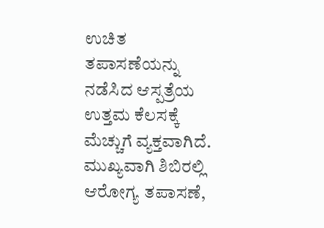ಉಚಿತ ತಪಾಸಣೆಯನ್ನು ನಡೆಸಿದ ಆಸ್ಪತ್ರೆಯ ಉತ್ತಮ ಕೆಲಸಕ್ಕೆ ಮೆಚ್ಚುಗೆ ವ್ಯಕ್ತವಾಗಿದೆ. ಮುಖ್ಯವಾಗಿ ಶಿಬಿರಲ್ಲಿ ಆರೋಗ್ಯ ತಪಾಸಣೆ,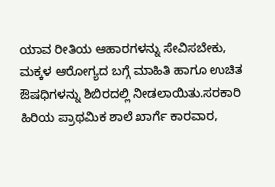ಯಾವ ರೀತಿಯ ಆಹಾರಗಳನ್ನು ಸೇವಿಸಬೇಕು, ಮಕ್ಕಳ ಆರೋಗ್ಯದ ಬಗ್ಗೆ ಮಾಹಿತಿ ಹಾಗೂ ಉಚಿತ ಔಷಧಿಗಳನ್ನು ಶಿಬಿರದಲ್ಲಿ ನೀಡಲಾಯಿತು.ಸರಕಾರಿ ಹಿರಿಯ ಪ್ರಾಥಮಿಕ ಶಾಲೆ ಖಾರ್ಗೆ ಕಾರವಾರ,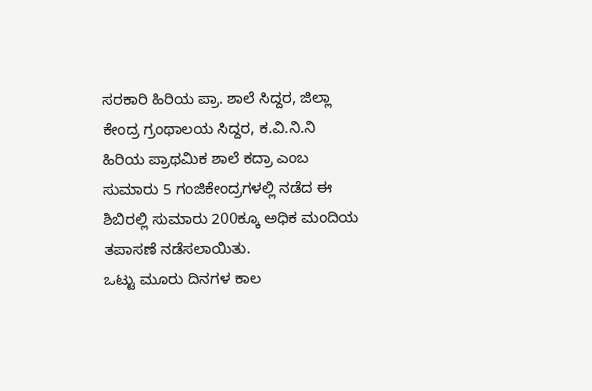ಸರಕಾರಿ ಹಿರಿಯ ಪ್ರಾ. ಶಾಲೆ ಸಿದ್ದರ, ಜಿಲ್ಲಾ ಕೇಂದ್ರ ಗ್ರಂಥಾಲಯ ಸಿದ್ದರ, ಕ.ವಿ.ನಿ.ನಿ ಹಿರಿಯ ಪ್ರಾಥಮಿಕ ಶಾಲೆ ಕದ್ರಾ ಎಂಬ ಸುಮಾರು 5 ಗಂಜಿಕೇಂದ್ರಗಳಲ್ಲಿ ನಡೆದ ಈ ಶಿಬಿರಲ್ಲಿ ಸುಮಾರು 200ಕ್ಕೂ ಅಧಿಕ ಮಂದಿಯ ತಪಾಸಣೆ ನಡೆಸಲಾಯಿತು.
ಒಟ್ಟು ಮೂರು ದಿನಗಳ ಕಾಲ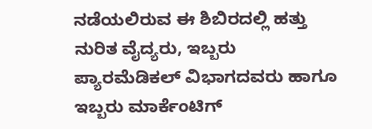ನಡೆಯಲಿರುವ ಈ ಶಿಬಿರದಲ್ಲಿ ಹತ್ತು ನುರಿತ ವೈದ್ಯರು, ಇಬ್ಬರು ಪ್ಯಾರಮೆಡಿಕಲ್ ವಿಭಾಗದವರು ಹಾಗೂ ಇಬ್ಬರು ಮಾರ್ಕೆಂಟಿಗ್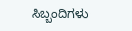ಸಿಬ್ಬಂದಿಗಳು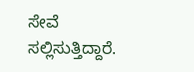ಸೇವೆ ಸಲ್ಲಿಸುತ್ತಿದ್ದಾರೆ.